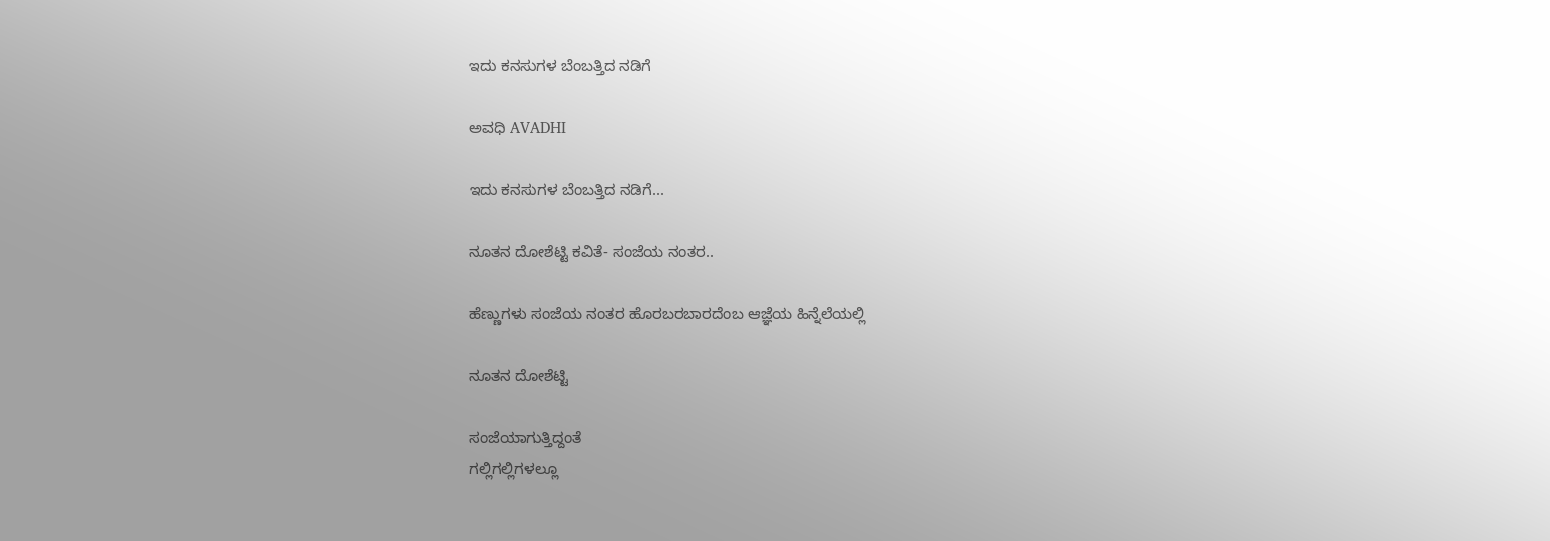ಇದು ಕನಸುಗಳ ಬೆಂಬತ್ತಿದ ನಡಿಗೆ‍

ಅವಧಿ AVADHI

ಇದು ಕನಸುಗಳ ಬೆಂಬತ್ತಿದ ನಡಿಗೆ...

ನೂತನ ದೋಶೆಟ್ಟಿ ಕವಿತೆ- ಸಂಜೆಯ ನಂತರ..

ಹೆಣ್ಣುಗಳು ಸಂಜೆಯ ನಂತರ ಹೊರಬರಬಾರದೆಂಬ ಆಜ್ಞೆಯ ಹಿನ್ನೆಲೆಯಲ್ಲಿ

ನೂತನ ದೋಶೆಟ್ಟಿ

ಸಂಜೆಯಾಗುತ್ತಿದ್ದಂತೆ
ಗಲ್ಲಿಗಲ್ಲಿಗಳಲ್ಲೂ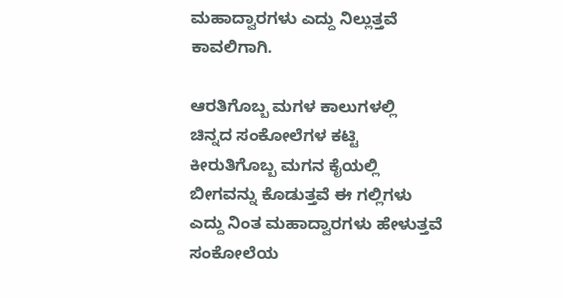ಮಹಾದ್ವಾರಗಳು ಎದ್ದು ನಿಲ್ಲುತ್ತವೆ
ಕಾವಲಿಗಾಗಿ.

ಆರತಿಗೊಬ್ಬ ಮಗಳ ಕಾಲುಗಳಲ್ಲಿ
ಚಿನ್ನದ ಸಂಕೋಲೆಗಳ ಕಟ್ಟಿ
ಕೀರುತಿಗೊಬ್ಬ ಮಗನ ಕೈಯಲ್ಲಿ
ಬೀಗವನ್ನು ಕೊಡುತ್ತವೆ ಈ ಗಲ್ಲಿಗಳು
ಎದ್ದು ನಿಂತ ಮಹಾದ್ವಾರಗಳು ಹೇಳುತ್ತವೆ
ಸಂಕೋಲೆಯ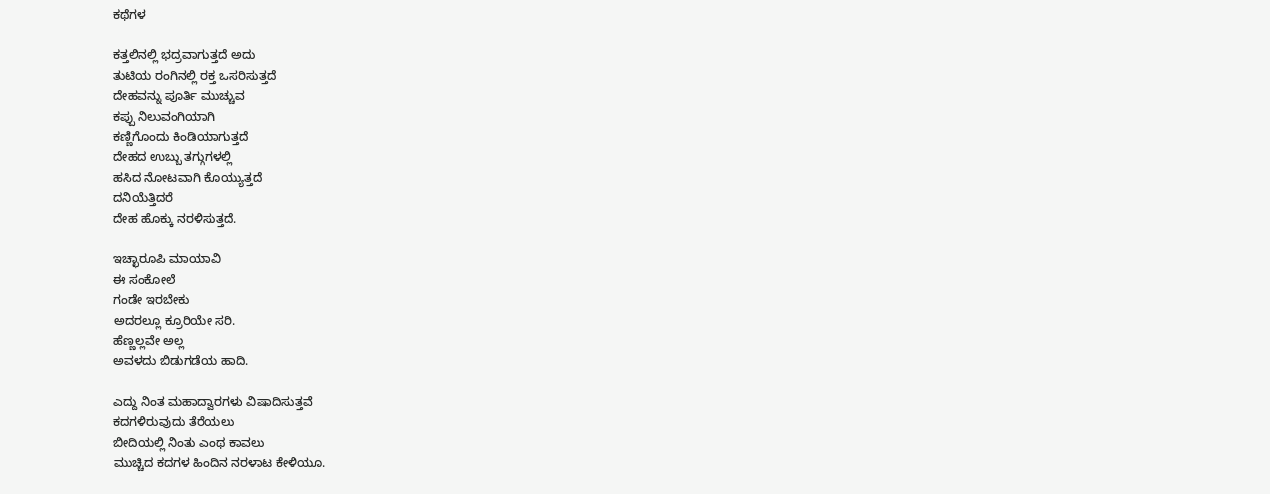ಕಥೆಗಳ

ಕತ್ತಲಿನಲ್ಲಿ ಭದ್ರವಾಗುತ್ತದೆ ಅದು
ತುಟಿಯ ರಂಗಿನಲ್ಲಿ ರಕ್ತ ಒಸರಿಸುತ್ತದೆ
ದೇಹವನ್ನು ಪೂರ್ತಿ ಮುಚ್ಚುವ
ಕಪ್ಪು ನಿಲುವಂಗಿಯಾಗಿ
ಕಣ್ಣಿಗೊಂದು ಕಿಂಡಿಯಾಗುತ್ತದೆ
ದೇಹದ ಉಬ್ಬು ತಗ್ಗುಗಳಲ್ಲಿ
ಹಸಿದ ನೋಟವಾಗಿ ಕೊಯ್ಯುತ್ತದೆ
ದನಿಯೆತ್ತಿದರೆ
ದೇಹ ಹೊಕ್ಕು ನರಳಿಸುತ್ತದೆ.

ಇಚ್ಛಾರೂಪಿ ಮಾಯಾವಿ
ಈ ಸಂಕೋಲೆ
ಗಂಡೇ ಇರಬೇಕು
ಅದರಲ್ಲೂ ಕ್ರೂರಿಯೇ ಸರಿ.
ಹೆಣ್ಣಲ್ಲವೇ ಅಲ್ಲ
ಅವಳದು ಬಿಡುಗಡೆಯ ಹಾದಿ.

ಎದ್ದು ನಿಂತ ಮಹಾದ್ವಾರಗಳು ವಿಷಾದಿಸುತ್ತವೆ
ಕದಗಳಿರುವುದು ತೆರೆಯಲು
ಬೀದಿಯಲ್ಲಿ ನಿಂತು ಎಂಥ ಕಾವಲು
ಮುಚ್ಚಿದ ಕದಗಳ ಹಿಂದಿನ ನರಳಾಟ ಕೇಳಿಯೂ.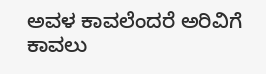ಅವಳ ಕಾವಲೆಂದರೆ ಅರಿವಿಗೆ ಕಾವಲು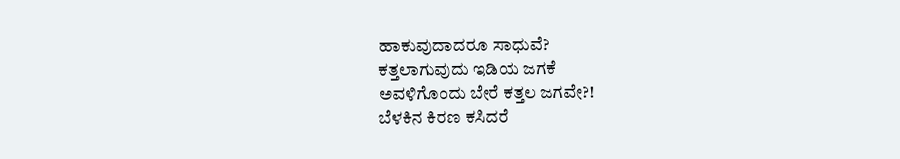ಹಾಕುವುದಾದರೂ ಸಾಧುವೆ?
ಕತ್ತಲಾಗುವುದು ಇಡಿಯ ಜಗಕೆ
ಅವಳಿಗೊಂದು ಬೇರೆ ಕತ್ತಲ ಜಗವೇ?!
ಬೆಳಕಿನ ಕಿರಣ ಕಸಿದರೆ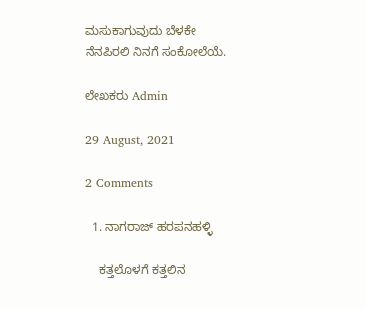ಮಸುಕಾಗುವುದು ಬೆಳಕೇ
ನೆನಪಿರಲಿ ನಿನಗೆ ಸಂಕೋಲೆಯೆ.

ಲೇಖಕರು Admin

29 August, 2021

2 Comments

  1. ನಾಗರಾಜ್ ಹರಪನಹಳ್ಳಿ

    ಕತ್ತಲೊಳಗೆ ಕತ್ತಲಿನ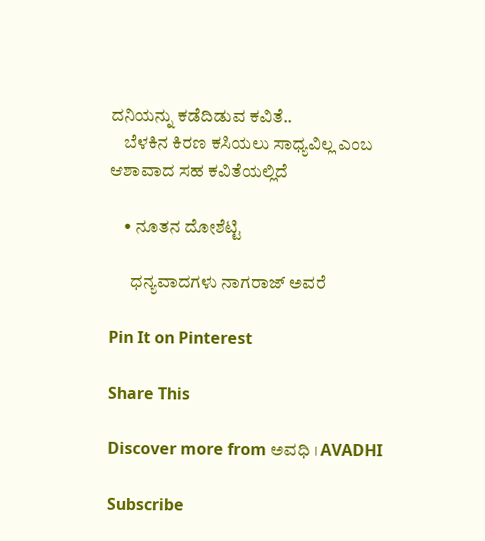ದನಿಯನ್ನು ಕಡೆದಿಡುವ ಕವಿತೆ..
    ಬೆಳಕಿನ ಕಿರಣ ಕಸಿಯಲು ಸಾಧ್ಯವಿಲ್ಲ ಎಂಬ ಆಶಾವಾದ ಸಹ ಕವಿತೆಯಲ್ಲಿದೆ

    • ನೂತನ ದೋಶೆಟ್ಟಿ

      ಧನ್ಯವಾದಗಳು ನಾಗರಾಜ್ ಅವರೆ

Pin It on Pinterest

Share This

Discover more from ಅವಧಿ । AVADHI

Subscribe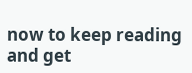now to keep reading and get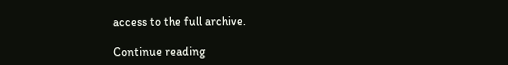access to the full archive.

Continue reading